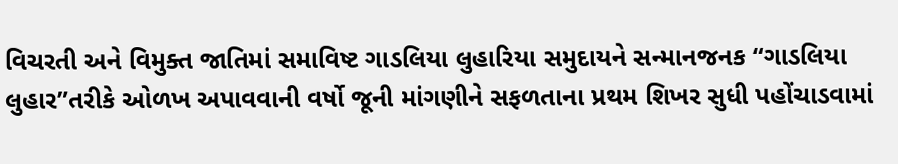વિચરતી અને વિમુક્ત જાતિમાં સમાવિષ્ટ ગાડલિયા લુહારિયા સમુદાયને સન્માનજનક “ગાડલિયા લુહાર”તરીકે ઓળખ અપાવવાની વર્ષો જૂની માંગણીને સફળતાના પ્રથમ શિખર સુધી પહોંચાડવામાં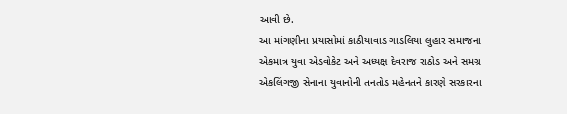આવી છે.
આ માંગણીના પ્રયાસોમાં કાઠીયાવાડ ગાડલિયા લુહાર સમાજના એકમાત્ર યુવા એડવોકેટ અને અધ્યક્ષ દેવરાજ રાઠોડ અને સમગ્ર એકલિંગજી સેનાના યુવાનોની તનતોડ મહેનતને કારણે સરકારના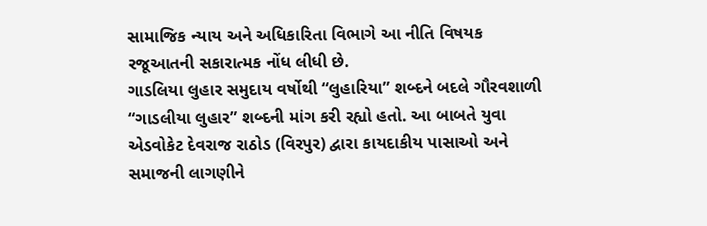સામાજિક ન્યાય અને અધિકારિતા વિભાગે આ નીતિ વિષયક રજૂઆતની સકારાત્મક નોંધ લીધી છે.
ગાડલિયા લુહાર સમુદાય વર્ષોથી “લુહારિયા” શબ્દને બદલે ગૌરવશાળી “ગાડલીયા લુહાર” શબ્દની માંગ કરી રહ્યો હતો. આ બાબતે યુવા એડવોકેટ દેવરાજ રાઠોડ (વિરપુર) દ્વારા કાયદાકીય પાસાઓ અને સમાજની લાગણીને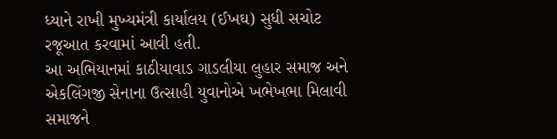ધ્યાને રાખી મુખ્યમંત્રી કાર્યાલય (ઈખઘ) સુધી સચોટ રજૂઆત કરવામાં આવી હતી.
આ અભિયાનમાં કાઠીયાવાડ ગાડલીયા લુહાર સમાજ અને એકલિંગજી સેનાના ઉત્સાહી યુવાનોએ ખભેખભા મિલાવી સમાજને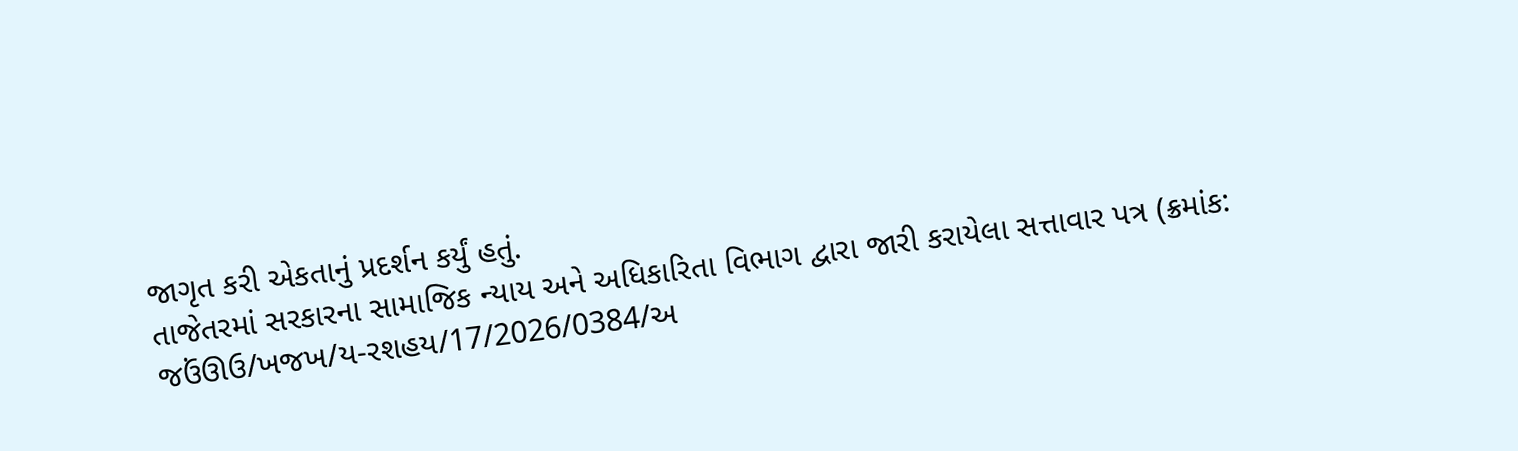જાગૃત કરી એકતાનું પ્રદર્શન કર્યું હતું.
તાજેતરમાં સરકારના સામાજિક ન્યાય અને અધિકારિતા વિભાગ દ્વારા જારી કરાયેલા સત્તાવાર પત્ર (ક્રમાંક: જઉંઊઉ/ખજખ/ય-રશહય/17/2026/0384/અ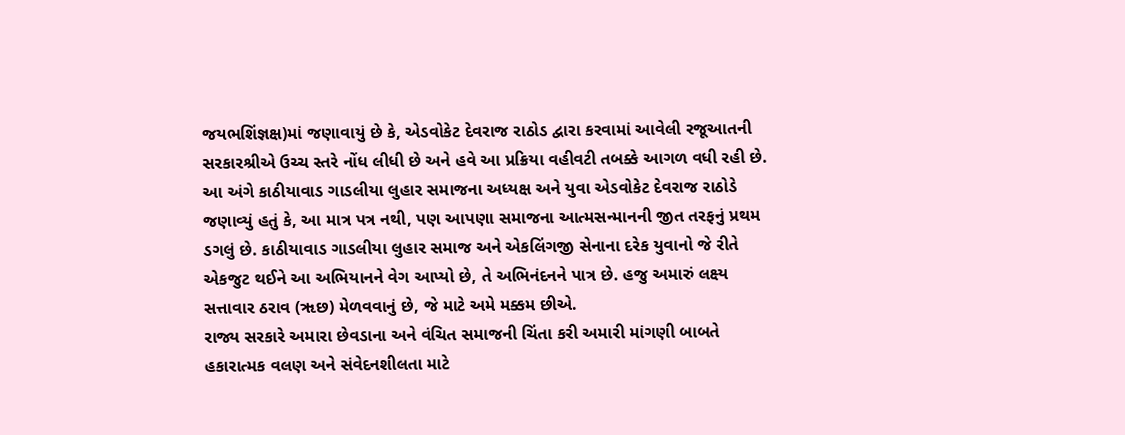જયભશિંજ્ઞક્ષ)માં જણાવાયું છે કે, એડવોકેટ દેવરાજ રાઠોડ દ્વારા કરવામાં આવેલી રજૂઆતની સરકારશ્રીએ ઉચ્ચ સ્તરે નોંધ લીધી છે અને હવે આ પ્રક્રિયા વહીવટી તબક્કે આગળ વધી રહી છે.
આ અંગે કાઠીયાવાડ ગાડલીયા લુહાર સમાજના અધ્યક્ષ અને યુવા એડવોકેટ દેવરાજ રાઠોડે જણાવ્યું હતું કે, આ માત્ર પત્ર નથી, પણ આપણા સમાજના આત્મસન્માનની જીત તરફનું પ્રથમ ડગલું છે. કાઠીયાવાડ ગાડલીયા લુહાર સમાજ અને એકલિંગજી સેનાના દરેક યુવાનો જે રીતે એકજુટ થઈને આ અભિયાનને વેગ આપ્યો છે, તે અભિનંદનને પાત્ર છે. હજુ અમારું લક્ષ્ય સત્તાવાર ઠરાવ (ૠછ) મેળવવાનું છે, જે માટે અમે મક્કમ છીએ.
રાજ્ય સરકારે અમારા છેવડાના અને વંચિત સમાજની ચિંતા કરી અમારી માંગણી બાબતે હકારાત્મક વલણ અને સંવેદનશીલતા માટે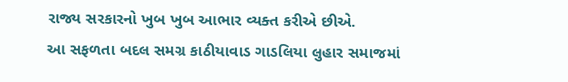રાજ્ય સરકારનો ખુબ ખુબ આભાર વ્યક્ત કરીએ છીએ.
આ સફળતા બદલ સમગ્ર કાઠીયાવાડ ગાડલિયા લુહાર સમાજમાં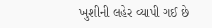ખુશીની લહેર વ્યાપી ગઈ છે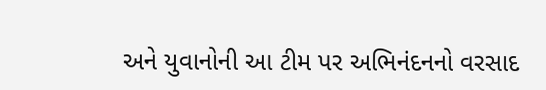અને યુવાનોની આ ટીમ પર અભિનંદનનો વરસાદ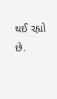થઈ રહ્યો છે.